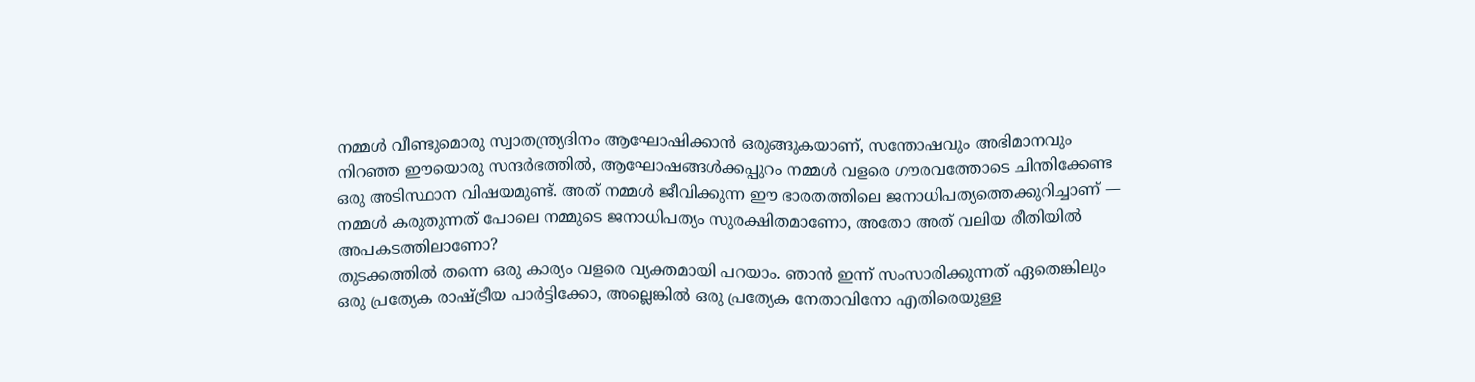നമ്മൾ വീണ്ടുമൊരു സ്വാതന്ത്ര്യദിനം ആഘോഷിക്കാൻ ഒരുങ്ങുകയാണ്, സന്തോഷവും അഭിമാനവും നിറഞ്ഞ ഈയൊരു സന്ദർഭത്തിൽ, ആഘോഷങ്ങൾക്കപ്പുറം നമ്മൾ വളരെ ഗൗരവത്തോടെ ചിന്തിക്കേണ്ട ഒരു അടിസ്ഥാന വിഷയമുണ്ട്. അത് നമ്മൾ ജീവിക്കുന്ന ഈ ഭാരതത്തിലെ ജനാധിപത്യത്തെക്കുറിച്ചാണ് — നമ്മൾ കരുതുന്നത് പോലെ നമ്മുടെ ജനാധിപത്യം സുരക്ഷിതമാണോ, അതോ അത് വലിയ രീതിയിൽ അപകടത്തിലാണോ?
തുടക്കത്തിൽ തന്നെ ഒരു കാര്യം വളരെ വ്യക്തമായി പറയാം. ഞാൻ ഇന്ന് സംസാരിക്കുന്നത് ഏതെങ്കിലും ഒരു പ്രത്യേക രാഷ്ട്രീയ പാർട്ടിക്കോ, അല്ലെങ്കിൽ ഒരു പ്രത്യേക നേതാവിനോ എതിരെയുള്ള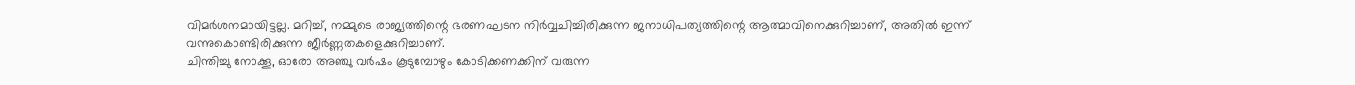വിമർശനമായിട്ടല്ല. മറിച്ച്, നമ്മുടെ രാജ്യത്തിന്റെ ഭരണഘടന നിർവ്വചിച്ചിരിക്കുന്ന ജനാധിപത്യത്തിന്റെ ആത്മാവിനെക്കുറിച്ചാണ്, അതിൽ ഇന്ന് വന്നുകൊണ്ടിരിക്കുന്ന ജീർണ്ണതകളെക്കുറിച്ചാണ്.
ചിന്തിച്ചു നോക്കൂ, ഓരോ അഞ്ചു വർഷം കൂടുമ്പോഴും കോടിക്കണക്കിന് വരുന്ന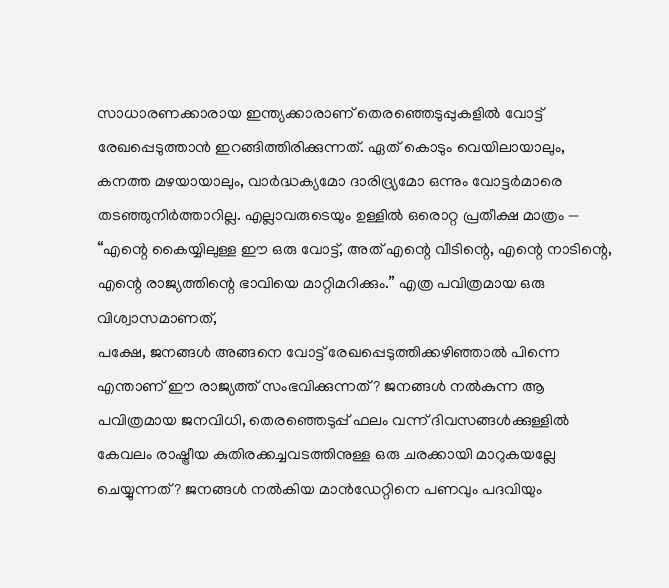സാധാരണക്കാരായ ഇന്ത്യക്കാരാണ് തെരഞ്ഞെടുപ്പുകളിൽ വോട്ട് രേഖപ്പെടുത്താൻ ഇറങ്ങിത്തിരിക്കുന്നത്. ഏത് കൊടും വെയിലായാലും, കനത്ത മഴയായാലും, വാർദ്ധക്യമോ ദാരിദ്ര്യമോ ഒന്നും വോട്ടർമാരെ തടഞ്ഞുനിർത്താറില്ല. എല്ലാവരുടെയും ഉള്ളിൽ ഒരൊറ്റ പ്രതീക്ഷ മാത്രം — “എന്റെ കൈയ്യിലുള്ള ഈ ഒരു വോട്ട്, അത് എന്റെ വീടിന്റെ, എന്റെ നാടിന്റെ, എന്റെ രാജ്യത്തിന്റെ ഭാവിയെ മാറ്റിമറിക്കും.” എത്ര പവിത്രമായ ഒരു വിശ്വാസമാണത്,
പക്ഷേ, ജനങ്ങൾ അങ്ങനെ വോട്ട് രേഖപ്പെടുത്തിക്കഴിഞ്ഞാൽ പിന്നെ എന്താണ് ഈ രാജ്യത്ത് സംഭവിക്കുന്നത്? ജനങ്ങൾ നൽകുന്ന ആ പവിത്രമായ ജനവിധി, തെരഞ്ഞെടുപ്പ് ഫലം വന്ന് ദിവസങ്ങൾക്കുള്ളിൽ കേവലം രാഷ്ട്രീയ കുതിരക്കച്ചവടത്തിനുള്ള ഒരു ചരക്കായി മാറുകയല്ലേ ചെയ്യുന്നത്? ജനങ്ങൾ നൽകിയ മാൻഡേറ്റിനെ പണവും പദവിയും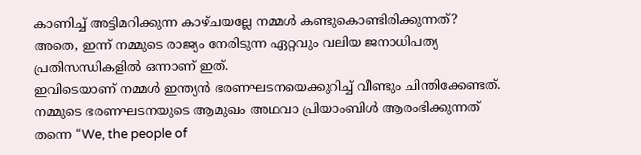കാണിച്ച് അട്ടിമറിക്കുന്ന കാഴ്ചയല്ലേ നമ്മൾ കണ്ടുകൊണ്ടിരിക്കുന്നത്? അതെ, ഇന്ന് നമ്മുടെ രാജ്യം നേരിടുന്ന ഏറ്റവും വലിയ ജനാധിപത്യ പ്രതിസന്ധികളിൽ ഒന്നാണ് ഇത്.
ഇവിടെയാണ് നമ്മൾ ഇന്ത്യൻ ഭരണഘടനയെക്കുറിച്ച് വീണ്ടും ചിന്തിക്കേണ്ടത്. നമ്മുടെ ഭരണഘടനയുടെ ആമുഖം അഥവാ പ്രിയാംബിൾ ആരംഭിക്കുന്നത് തന്നെ “We, the people of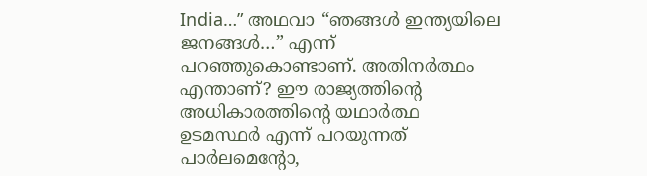India…” അഥവാ “ഞങ്ങൾ ഇന്ത്യയിലെ ജനങ്ങൾ…” എന്ന് പറഞ്ഞുകൊണ്ടാണ്. അതിനർത്ഥം എന്താണ്? ഈ രാജ്യത്തിന്റെ അധികാരത്തിന്റെ യഥാർത്ഥ ഉടമസ്ഥർ എന്ന് പറയുന്നത് പാർലമെന്റോ,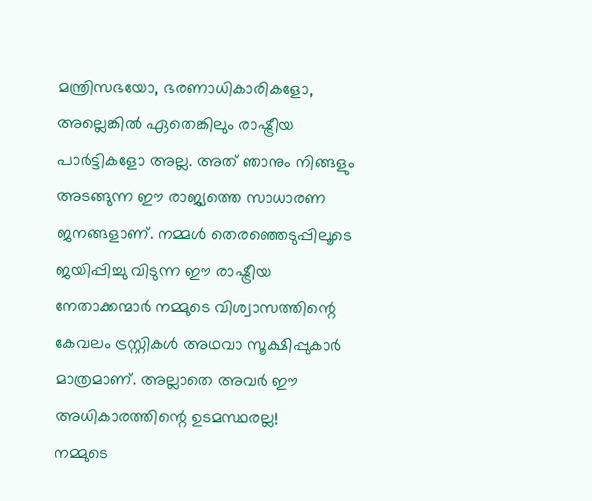മന്ത്രിസഭയോ, ഭരണാധികാരികളോ, അല്ലെങ്കിൽ ഏതെങ്കിലും രാഷ്ട്രീയ പാർട്ടികളോ അല്ല. അത് ഞാനും നിങ്ങളും അടങ്ങുന്ന ഈ രാജ്യത്തെ സാധാരണ ജനങ്ങളാണ്. നമ്മൾ തെരഞ്ഞെടുപ്പിലൂടെ ജയിപ്പിച്ചു വിടുന്ന ഈ രാഷ്ട്രീയ നേതാക്കന്മാർ നമ്മുടെ വിശ്വാസത്തിന്റെ കേവലം ട്രസ്റ്റികൾ അഥവാ സൂക്ഷിപ്പുകാർ മാത്രമാണ്. അല്ലാതെ അവർ ഈ അധികാരത്തിന്റെ ഉടമസ്ഥരല്ല!
നമ്മുടെ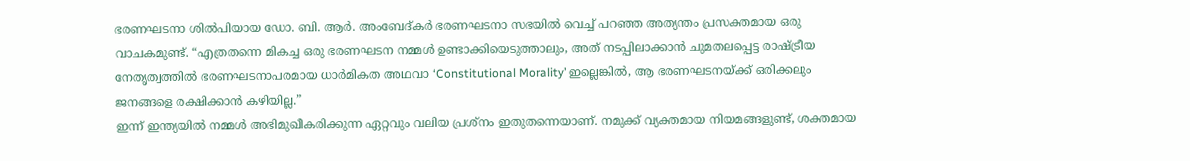ഭരണഘടനാ ശിൽപിയായ ഡോ. ബി. ആർ. അംബേദ്കർ ഭരണഘടനാ സഭയിൽ വെച്ച് പറഞ്ഞ അത്യന്തം പ്രസക്തമായ ഒരു വാചകമുണ്ട്. “എത്രതന്നെ മികച്ച ഒരു ഭരണഘടന നമ്മൾ ഉണ്ടാക്കിയെടുത്താലും, അത് നടപ്പിലാക്കാൻ ചുമതലപ്പെട്ട രാഷ്ട്രീയ നേതൃത്വത്തിൽ ഭരണഘടനാപരമായ ധാർമികത അഥവാ ‘Constitutional Morality’ ഇല്ലെങ്കിൽ, ആ ഭരണഘടനയ്ക്ക് ഒരിക്കലും ജനങ്ങളെ രക്ഷിക്കാൻ കഴിയില്ല.”
ഇന്ന് ഇന്ത്യയിൽ നമ്മൾ അഭിമുഖീകരിക്കുന്ന ഏറ്റവും വലിയ പ്രശ്നം ഇതുതന്നെയാണ്. നമുക്ക് വ്യക്തമായ നിയമങ്ങളുണ്ട്, ശക്തമായ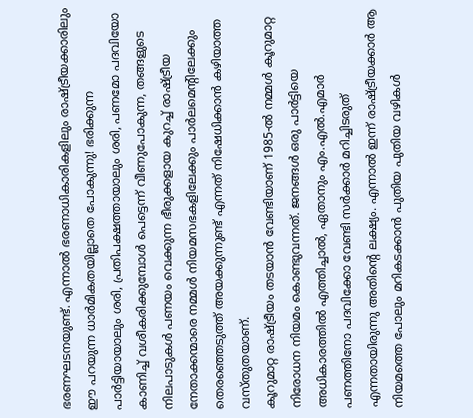ഭരണഘടനയുണ്ട്. എന്നാൽ ഭരണാധികാരികളിലും രാഷ്ട്രീയക്കാരിലും ഈ പറയുന്ന ധാർമികതയില്ലാതെ പോകുന്നു! ഭരിക്കുന്ന പാർട്ടിയായാലും ശരി, പ്രതിപക്ഷത്തായാലും ശരി, പണമോ പദവിയോ കാണിച്ച് വശീകരിക്കുമ്പോൾ പെട്ടെന്ന് വീണുപോകുന്ന, തങ്ങളുടെ നിലപാടുകൾ പണയം വെക്കുന്ന ഭീരുക്കളായ കുറച്ച് രാഷ്ട്രീയ നേതാക്കന്മാരെ നമ്മൾ നിയമസഭകളിലേക്കും പാർലമെന്റിലേക്കും തെരഞ്ഞെടുത്ത് അയക്കുന്നുണ്ട് എന്നത് നിഷേധിക്കാൻ കഴിയാത്ത വസ്തുതയാണ്.
കൂറുമാറ്റ രാഷ്ട്രീയം തടയാൻ വേണ്ടിയാണ് 1985-ൽ നമ്മൾ കൂറുമാറ്റ നിരോധന നിയമം കൊണ്ടുവന്നത്. ജനങ്ങൾ ഒരു പാർട്ടിയെ അധികാരത്തിൽ എത്തിച്ചാൽ, ഏതാനും എം.എൽ.എമാർ പണത്തിനോ പദവിക്കോ വേണ്ടി സർക്കാർ മറിച്ചിടരുത് എന്നതായിരുന്നു അതിന്റെ ലക്ഷ്യം. എന്നാൽ ഇന്ന് രാഷ്ട്രീയക്കാർ ആ നിയമത്തെ പോലും മറികടക്കാൻ പുതിയ പുതിയ വഴികൾ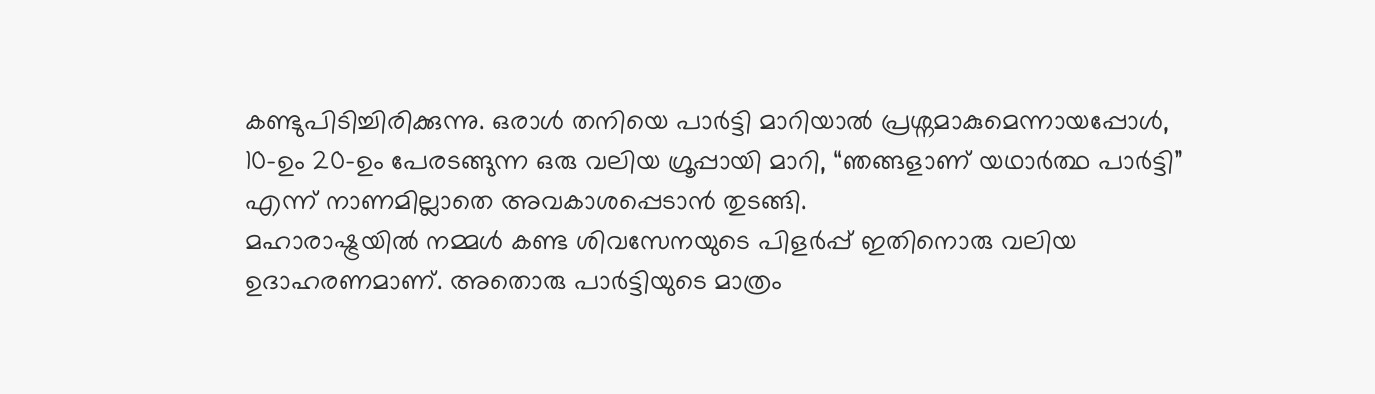കണ്ടുപിടിച്ചിരിക്കുന്നു. ഒരാൾ തനിയെ പാർട്ടി മാറിയാൽ പ്രശ്നമാകുമെന്നായപ്പോൾ, 10-ഉം 20-ഉം പേരടങ്ങുന്ന ഒരു വലിയ ഗ്രൂപ്പായി മാറി, “ഞങ്ങളാണ് യഥാർത്ഥ പാർട്ടി” എന്ന് നാണമില്ലാതെ അവകാശപ്പെടാൻ തുടങ്ങി.
മഹാരാഷ്ട്രയിൽ നമ്മൾ കണ്ട ശിവസേനയുടെ പിളർപ്പ് ഇതിനൊരു വലിയ ഉദാഹരണമാണ്. അതൊരു പാർട്ടിയുടെ മാത്രം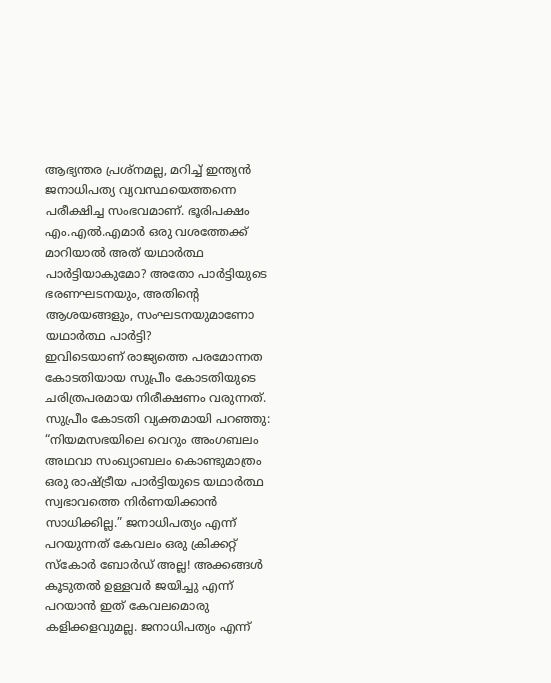ആഭ്യന്തര പ്രശ്നമല്ല, മറിച്ച് ഇന്ത്യൻ ജനാധിപത്യ വ്യവസ്ഥയെത്തന്നെ പരീക്ഷിച്ച സംഭവമാണ്. ഭൂരിപക്ഷം എം.എൽ.എമാർ ഒരു വശത്തേക്ക് മാറിയാൽ അത് യഥാർത്ഥ പാർട്ടിയാകുമോ? അതോ പാർട്ടിയുടെ ഭരണഘടനയും, അതിന്റെ ആശയങ്ങളും, സംഘടനയുമാണോ യഥാർത്ഥ പാർട്ടി?
ഇവിടെയാണ് രാജ്യത്തെ പരമോന്നത കോടതിയായ സുപ്രീം കോടതിയുടെ ചരിത്രപരമായ നിരീക്ഷണം വരുന്നത്. സുപ്രീം കോടതി വ്യക്തമായി പറഞ്ഞു: “നിയമസഭയിലെ വെറും അംഗബലം അഥവാ സംഖ്യാബലം കൊണ്ടുമാത്രം ഒരു രാഷ്ട്രീയ പാർട്ടിയുടെ യഥാർത്ഥ സ്വഭാവത്തെ നിർണയിക്കാൻ സാധിക്കില്ല.” ജനാധിപത്യം എന്ന് പറയുന്നത് കേവലം ഒരു ക്രിക്കറ്റ് സ്കോർ ബോർഡ് അല്ല! അക്കങ്ങൾ കൂടുതൽ ഉള്ളവർ ജയിച്ചു എന്ന് പറയാൻ ഇത് കേവലമൊരു കളിക്കളവുമല്ല. ജനാധിപത്യം എന്ന്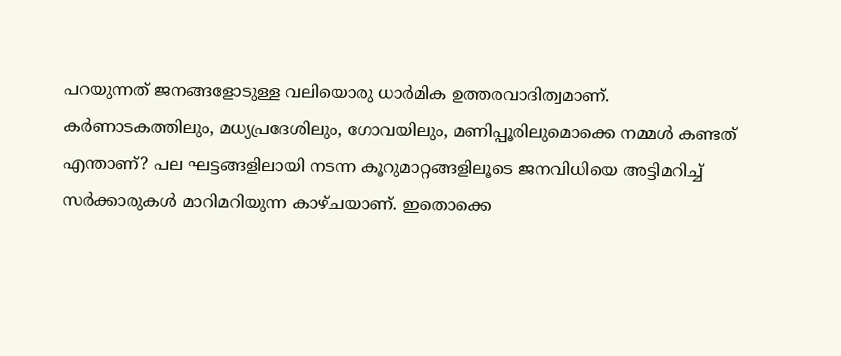പറയുന്നത് ജനങ്ങളോടുള്ള വലിയൊരു ധാർമിക ഉത്തരവാദിത്വമാണ്.
കർണാടകത്തിലും, മധ്യപ്രദേശിലും, ഗോവയിലും, മണിപ്പൂരിലുമൊക്കെ നമ്മൾ കണ്ടത് എന്താണ്? പല ഘട്ടങ്ങളിലായി നടന്ന കൂറുമാറ്റങ്ങളിലൂടെ ജനവിധിയെ അട്ടിമറിച്ച് സർക്കാരുകൾ മാറിമറിയുന്ന കാഴ്ചയാണ്. ഇതൊക്കെ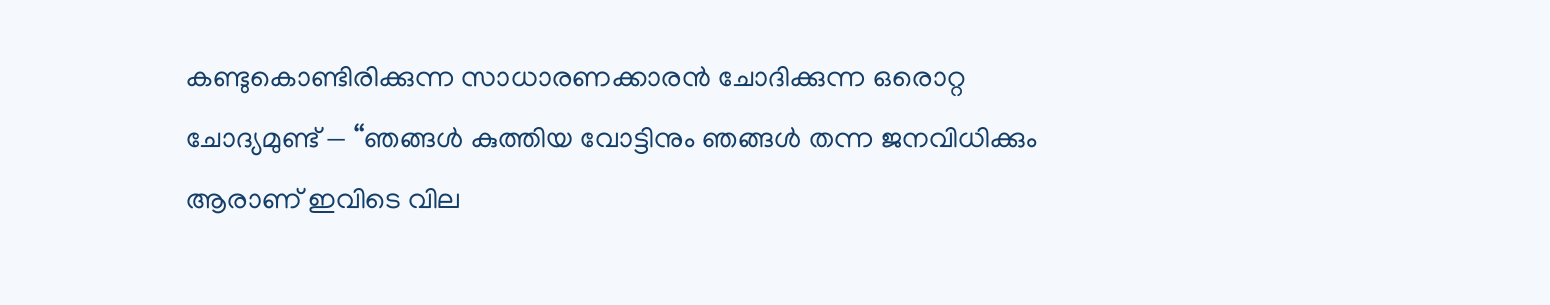കണ്ടുകൊണ്ടിരിക്കുന്ന സാധാരണക്കാരൻ ചോദിക്കുന്ന ഒരൊറ്റ ചോദ്യമുണ്ട് — “ഞങ്ങൾ കുത്തിയ വോട്ടിനും ഞങ്ങൾ തന്ന ജനവിധിക്കും ആരാണ് ഇവിടെ വില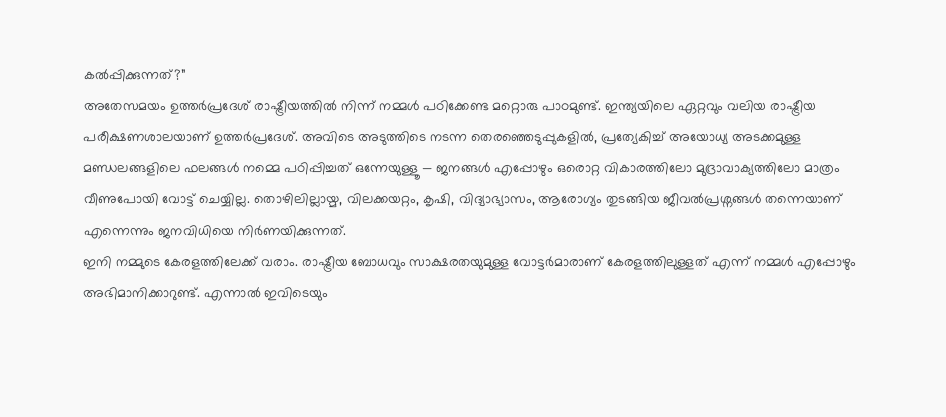കൽപ്പിക്കുന്നത്?”
അതേസമയം ഉത്തർപ്രദേശ് രാഷ്ട്രീയത്തിൽ നിന്ന് നമ്മൾ പഠിക്കേണ്ട മറ്റൊരു പാഠമുണ്ട്. ഇന്ത്യയിലെ ഏറ്റവും വലിയ രാഷ്ട്രീയ പരീക്ഷണശാലയാണ് ഉത്തർപ്രദേശ്. അവിടെ അടുത്തിടെ നടന്ന തെരഞ്ഞെടുപ്പുകളിൽ, പ്രത്യേകിച്ച് അയോധ്യ അടക്കമുള്ള മണ്ഡലങ്ങളിലെ ഫലങ്ങൾ നമ്മെ പഠിപ്പിച്ചത് ഒന്നേയുള്ളൂ — ജനങ്ങൾ എപ്പോഴും ഒരൊറ്റ വികാരത്തിലോ മുദ്രാവാക്യത്തിലോ മാത്രം വീണുപോയി വോട്ട് ചെയ്യില്ല. തൊഴിലില്ലായ്മ, വിലക്കയറ്റം, കൃഷി, വിദ്യാഭ്യാസം, ആരോഗ്യം തുടങ്ങിയ ജീവൽപ്രശ്നങ്ങൾ തന്നെയാണ് എന്നെന്നും ജനവിധിയെ നിർണയിക്കുന്നത്.
ഇനി നമ്മുടെ കേരളത്തിലേക്ക് വരാം. രാഷ്ട്രീയ ബോധവും സാക്ഷരതയുമുള്ള വോട്ടർമാരാണ് കേരളത്തിലുള്ളത് എന്ന് നമ്മൾ എപ്പോഴും അഭിമാനിക്കാറുണ്ട്. എന്നാൽ ഇവിടെയും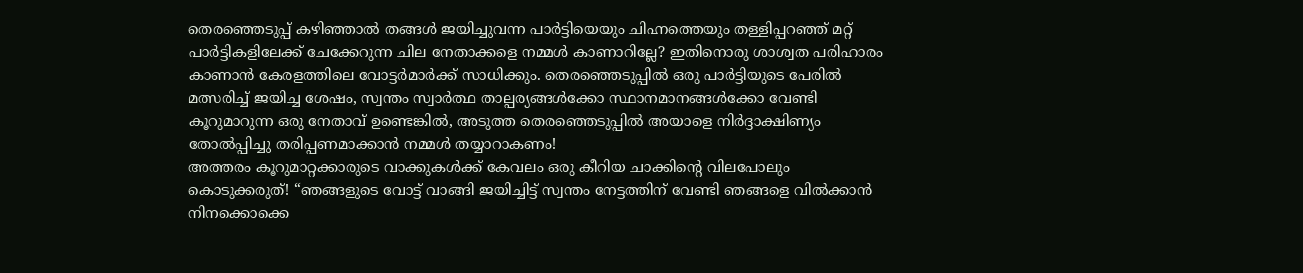തെരഞ്ഞെടുപ്പ് കഴിഞ്ഞാൽ തങ്ങൾ ജയിച്ചുവന്ന പാർട്ടിയെയും ചിഹ്നത്തെയും തള്ളിപ്പറഞ്ഞ് മറ്റ് പാർട്ടികളിലേക്ക് ചേക്കേറുന്ന ചില നേതാക്കളെ നമ്മൾ കാണാറില്ലേ? ഇതിനൊരു ശാശ്വത പരിഹാരം കാണാൻ കേരളത്തിലെ വോട്ടർമാർക്ക് സാധിക്കും. തെരഞ്ഞെടുപ്പിൽ ഒരു പാർട്ടിയുടെ പേരിൽ മത്സരിച്ച് ജയിച്ച ശേഷം, സ്വന്തം സ്വാർത്ഥ താല്പര്യങ്ങൾക്കോ സ്ഥാനമാനങ്ങൾക്കോ വേണ്ടി കൂറുമാറുന്ന ഒരു നേതാവ് ഉണ്ടെങ്കിൽ, അടുത്ത തെരഞ്ഞെടുപ്പിൽ അയാളെ നിർദ്ദാക്ഷിണ്യം തോൽപ്പിച്ചു തരിപ്പണമാക്കാൻ നമ്മൾ തയ്യാറാകണം!
അത്തരം കൂറുമാറ്റക്കാരുടെ വാക്കുകൾക്ക് കേവലം ഒരു കീറിയ ചാക്കിന്റെ വിലപോലും കൊടുക്കരുത്! “ഞങ്ങളുടെ വോട്ട് വാങ്ങി ജയിച്ചിട്ട് സ്വന്തം നേട്ടത്തിന് വേണ്ടി ഞങ്ങളെ വിൽക്കാൻ നിനക്കൊക്കെ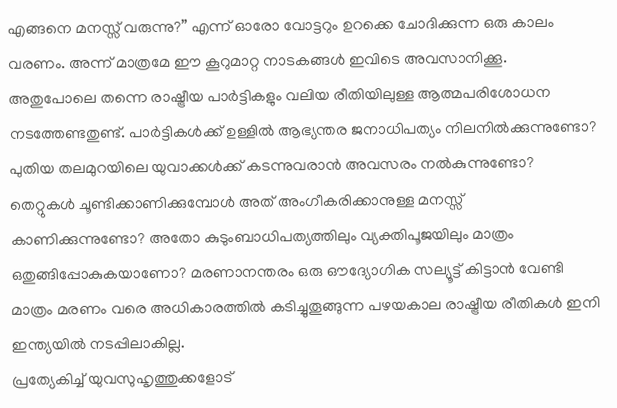എങ്ങനെ മനസ്സ് വരുന്നു?” എന്ന് ഓരോ വോട്ടറും ഉറക്കെ ചോദിക്കുന്ന ഒരു കാലം വരണം. അന്ന് മാത്രമേ ഈ കൂറുമാറ്റ നാടകങ്ങൾ ഇവിടെ അവസാനിക്കൂ.
അതുപോലെ തന്നെ രാഷ്ട്രീയ പാർട്ടികളും വലിയ രീതിയിലുള്ള ആത്മപരിശോധന നടത്തേണ്ടതുണ്ട്. പാർട്ടികൾക്ക് ഉള്ളിൽ ആഭ്യന്തര ജനാധിപത്യം നിലനിൽക്കുന്നുണ്ടോ? പുതിയ തലമുറയിലെ യുവാക്കൾക്ക് കടന്നുവരാൻ അവസരം നൽകുന്നുണ്ടോ? തെറ്റുകൾ ചൂണ്ടിക്കാണിക്കുമ്പോൾ അത് അംഗീകരിക്കാനുള്ള മനസ്സ് കാണിക്കുന്നുണ്ടോ? അതോ കുടുംബാധിപത്യത്തിലും വ്യക്തിപൂജയിലും മാത്രം ഒതുങ്ങിപ്പോകുകയാണോ? മരണാനന്തരം ഒരു ഔദ്യോഗിക സല്യൂട്ട് കിട്ടാൻ വേണ്ടി മാത്രം മരണം വരെ അധികാരത്തിൽ കടിച്ചുതൂങ്ങുന്ന പഴയകാല രാഷ്ട്രീയ രീതികൾ ഇനി ഇന്ത്യയിൽ നടപ്പിലാകില്ല.
പ്രത്യേകിച്ച് യുവസുഹൃത്തുക്കളോട്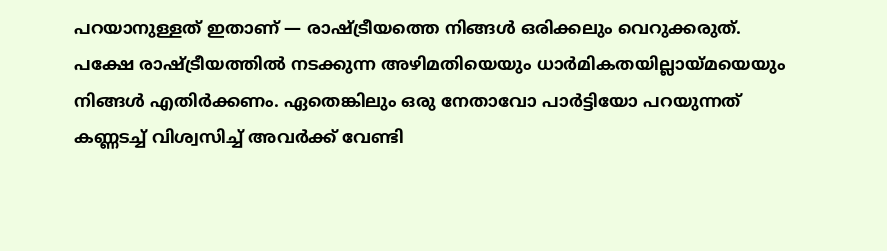പറയാനുള്ളത് ഇതാണ് — രാഷ്ട്രീയത്തെ നിങ്ങൾ ഒരിക്കലും വെറുക്കരുത്. പക്ഷേ രാഷ്ട്രീയത്തിൽ നടക്കുന്ന അഴിമതിയെയും ധാർമികതയില്ലായ്മയെയും നിങ്ങൾ എതിർക്കണം. ഏതെങ്കിലും ഒരു നേതാവോ പാർട്ടിയോ പറയുന്നത് കണ്ണടച്ച് വിശ്വസിച്ച് അവർക്ക് വേണ്ടി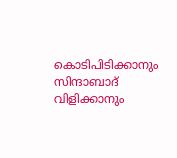കൊടിപിടിക്കാനും സിന്ദാബാദ് വിളിക്കാനും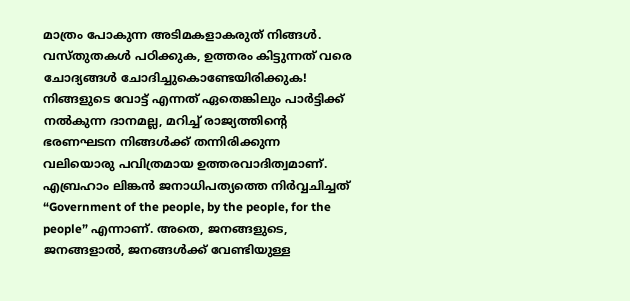മാത്രം പോകുന്ന അടിമകളാകരുത് നിങ്ങൾ. വസ്തുതകൾ പഠിക്കുക, ഉത്തരം കിട്ടുന്നത് വരെ ചോദ്യങ്ങൾ ചോദിച്ചുകൊണ്ടേയിരിക്കുക! നിങ്ങളുടെ വോട്ട് എന്നത് ഏതെങ്കിലും പാർട്ടിക്ക് നൽകുന്ന ദാനമല്ല, മറിച്ച് രാജ്യത്തിന്റെ ഭരണഘടന നിങ്ങൾക്ക് തന്നിരിക്കുന്ന വലിയൊരു പവിത്രമായ ഉത്തരവാദിത്വമാണ്.
എബ്രഹാം ലിങ്കൻ ജനാധിപത്യത്തെ നിർവ്വചിച്ചത് “Government of the people, by the people, for the people” എന്നാണ്. അതെ, ജനങ്ങളുടെ, ജനങ്ങളാൽ, ജനങ്ങൾക്ക് വേണ്ടിയുള്ള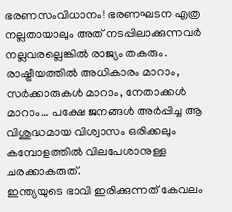ഭരണസംവിധാനം! ഭരണഘടന എത്ര നല്ലതായാലും അത് നടപ്പിലാക്കുന്നവർ നല്ലവരല്ലെങ്കിൽ രാജ്യം തകരും. രാഷ്ട്രീയത്തിൽ അധികാരം മാറാം, സർക്കാരുകൾ മാറാം, നേതാക്കൾ മാറാം… പക്ഷേ ജനങ്ങൾ അർപ്പിച്ച ആ വിശുദ്ധമായ വിശ്വാസം ഒരിക്കലും കമ്പോളത്തിൽ വിലപേശാനുള്ള ചരക്കാകരുത്.
ഇന്ത്യയുടെ ഭാവി ഇരിക്കുന്നത് കേവലം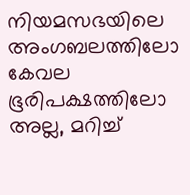നിയമസഭയിലെ അംഗബലത്തിലോ കേവല ഭൂരിപക്ഷത്തിലോ അല്ല, മറിച്ച്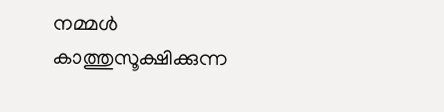നമ്മൾ കാത്തുസൂക്ഷിക്കുന്ന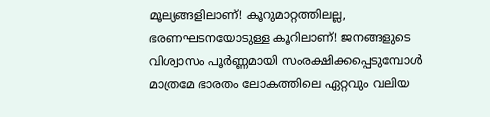മൂല്യങ്ങളിലാണ്! കൂറുമാറ്റത്തിലല്ല, ഭരണഘടനയോടുള്ള കൂറിലാണ്! ജനങ്ങളുടെ വിശ്വാസം പൂർണ്ണമായി സംരക്ഷിക്കപ്പെടുമ്പോൾ മാത്രമേ ഭാരതം ലോകത്തിലെ ഏറ്റവും വലിയ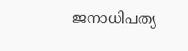ജനാധിപത്യ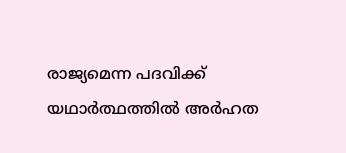രാജ്യമെന്ന പദവിക്ക് യഥാർത്ഥത്തിൽ അർഹത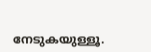നേടുകയുള്ളൂ.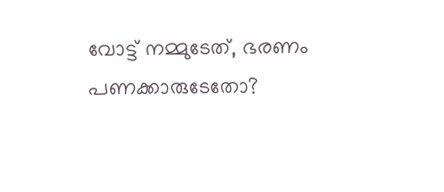വോട്ട് നമ്മുടേത്, ഭരണം പണക്കാരുടേതോ?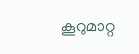കൂറുമാറ്റ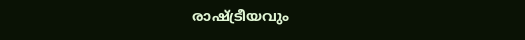രാഷ്ട്രീയവും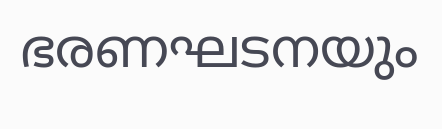ഭരണഘടനയും